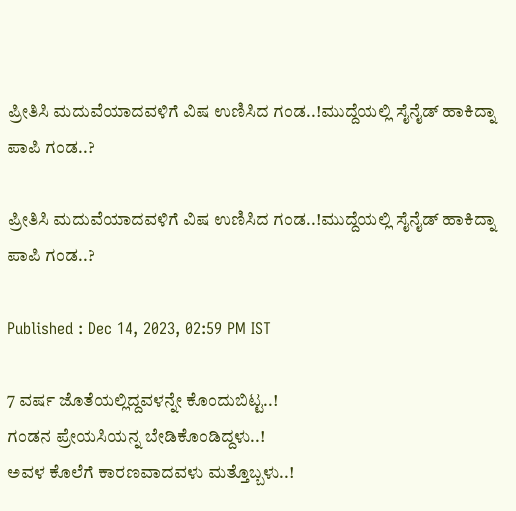ಪ್ರೀತಿಸಿ ಮದುವೆಯಾದವಳಿಗೆ ವಿಷ ಉಣಿಸಿದ ಗಂಡ..!ಮುದ್ದೆಯಲ್ಲಿ ಸೈನೈಡ್ ಹಾಕಿದ್ನಾ ಪಾಪಿ ಗಂಡ..?

ಪ್ರೀತಿಸಿ ಮದುವೆಯಾದವಳಿಗೆ ವಿಷ ಉಣಿಸಿದ ಗಂಡ..!ಮುದ್ದೆಯಲ್ಲಿ ಸೈನೈಡ್ ಹಾಕಿದ್ನಾ ಪಾಪಿ ಗಂಡ..?

Published : Dec 14, 2023, 02:59 PM IST

7 ವರ್ಷ ಜೊತೆಯಲ್ಲಿದ್ದವಳನ್ನೇ ಕೊಂದುಬಿಟ್ಟ..!
ಗಂಡನ ಪ್ರೇಯಸಿಯನ್ನ ಬೇಡಿಕೊಂಡಿದ್ದಳು..!
ಅವಳ ಕೊಲೆಗೆ ಕಾರಣವಾದವಳು ಮತ್ತೊಬ್ಬಳು..!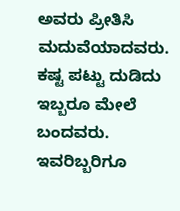ಅವರು ಪ್ರೀತಿಸಿ ಮದುವೆಯಾದವರು. ಕಷ್ಟ ಪಟ್ಟು ದುಡಿದು ಇಬ್ಬರೂ ಮೇಲೆ ಬಂದವರು. ಇವರಿಬ್ಬರಿಗೂ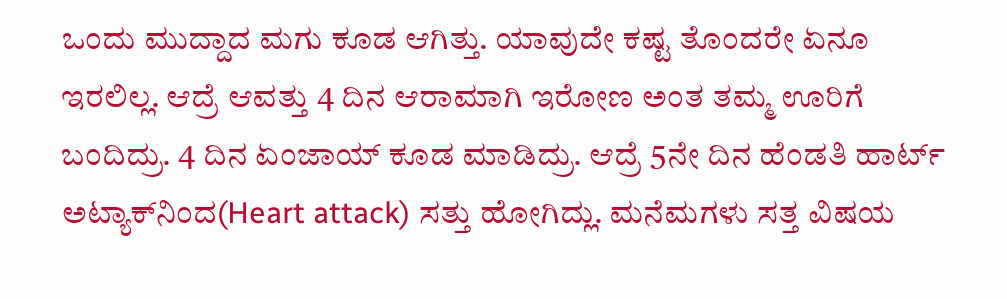ಒಂದು ಮುದ್ದಾದ ಮಗು ಕೂಡ ಆಗಿತ್ತು. ಯಾವುದೇ ಕಷ್ಟ ತೊಂದರೇ ಏನೂ ಇರಲಿಲ್ಲ. ಆದ್ರೆ ಆವತ್ತು 4 ದಿನ ಆರಾಮಾಗಿ ಇರೋಣ ಅಂತ ತಮ್ಮ ಊರಿಗೆ ಬಂದಿದ್ರು. 4 ದಿನ ಏಂಜಾಯ್ ಕೂಡ ಮಾಡಿದ್ರು. ಆದ್ರೆ 5ನೇ ದಿನ ಹೆಂಡತಿ ಹಾರ್ಟ್ ಅಟ್ಯಾಕ್‌ನಿಂದ(Heart attack) ಸತ್ತು ಹೋಗಿದ್ಲು. ಮನೆಮಗಳು ಸತ್ತ ವಿಷಯ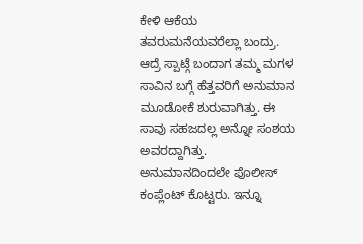ಕೇಳಿ ಆಕೆಯ ತವರುಮನೆಯವರೆಲ್ಲಾ ಬಂದ್ರು. ಆದ್ರೆ ಸ್ಪಾಟ್ಗೆ ಬಂದಾಗ ತಮ್ಮ ಮಗಳ ಸಾವಿನ ಬಗ್ಗೆ ಹೆತ್ತವರಿಗೆ ಅನುಮಾನ ಮೂಡೋಕೆ ಶುರುವಾಗಿತ್ತು. ಈ ಸಾವು ಸಹಜದಲ್ಲ ಅನ್ನೋ ಸಂಶಯ ಅವರದ್ದಾಗಿತ್ತು. ಅನುಮಾನದಿಂದಲೇ ಪೊಲೀಸ್ ಕಂಪ್ಲೆಂಟ್ ಕೊಟ್ಟರು. ಇನ್ನೂ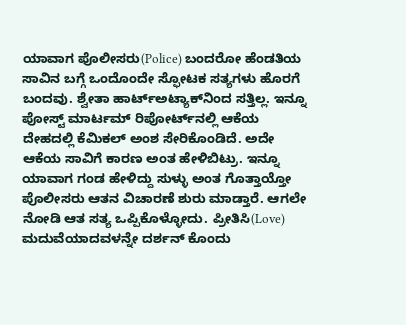ಯಾವಾಗ ಪೊಲೀಸರು(Police) ಬಂದರೋ ಹೆಂಡತಿಯ ಸಾವಿನ ಬಗ್ಗೆ ಒಂದೊಂದೇ ಸ್ಫೋಟಕ ಸತ್ಯಗಳು ಹೊರಗೆ ಬಂದವು. ಶ್ವೇತಾ ಹಾರ್ಟ್ಅಟ್ಯಾಕ್‌ನಿಂದ ಸತ್ತಿಲ್ಲ. ಇನ್ನೂ ಪೋಸ್ಟ್ ಮಾರ್ಟಮ್ ರಿಪೋರ್ಟ್‌ನಲ್ಲಿ ಆಕೆಯ ದೇಹದಲ್ಲಿ ಕೆಮಿಕಲ್ ಅಂಶ ಸೇರಿಕೊಂಡಿದೆ. ಅದೇ ಆಕೆಯ ಸಾವಿಗೆ ಕಾರಣ ಅಂತ ಹೇಳಿಬಿಟ್ರು. ಇನ್ನೂ ಯಾವಾಗ ಗಂಡ ಹೇಳಿದ್ದು ಸುಳ್ಳು ಅಂತ ಗೊತ್ತಾಯ್ತೋ ಪೊಲೀಸರು ಆತನ ವಿಚಾರಣೆ ಶುರು ಮಾಡ್ತಾರೆ. ಆಗಲೇ ನೋಡಿ ಆತ ಸತ್ಯ ಒಪ್ಪಿಕೊಳ್ಳೋದು. ಪ್ರೀತಿಸಿ(Love) ಮದುವೆಯಾದವಳನ್ನೇ ದರ್ಶನ್ ಕೊಂದು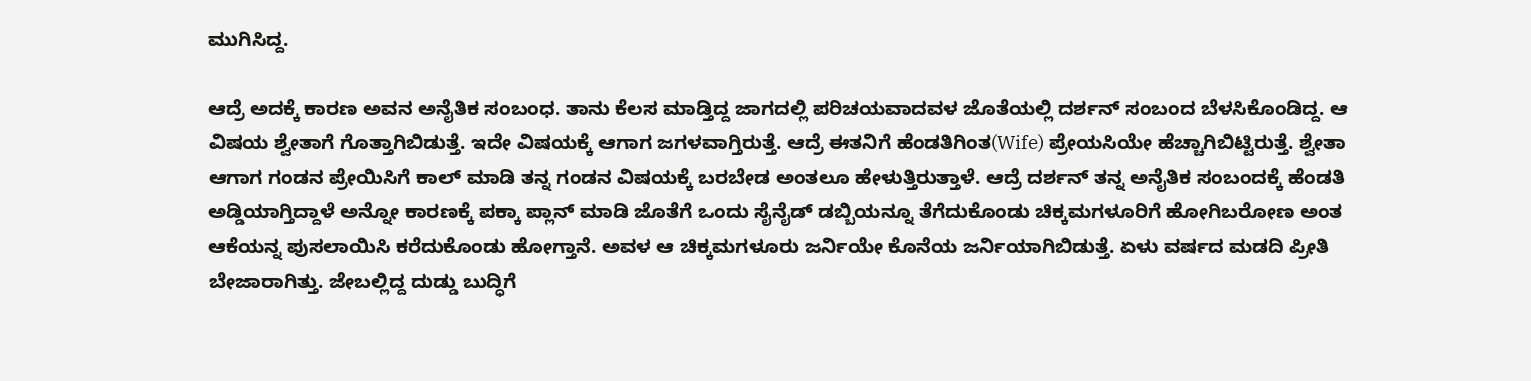ಮುಗಿಸಿದ್ದ.

ಆದ್ರೆ ಅದಕ್ಕೆ ಕಾರಣ ಅವನ ಅನೈತಿಕ ಸಂಬಂಧ. ತಾನು ಕೆಲಸ ಮಾಡ್ತಿದ್ದ ಜಾಗದಲ್ಲಿ ಪರಿಚಯವಾದವಳ ಜೊತೆಯಲ್ಲಿ ದರ್ಶನ್ ಸಂಬಂದ ಬೆಳಸಿಕೊಂಡಿದ್ದ. ಆ ವಿಷಯ ಶ್ವೇತಾಗೆ ಗೊತ್ತಾಗಿಬಿಡುತ್ತೆ. ಇದೇ ವಿಷಯಕ್ಕೆ ಆಗಾಗ ಜಗಳವಾಗ್ತಿರುತ್ತೆ. ಆದ್ರೆ ಈತನಿಗೆ ಹೆಂಡತಿಗಿಂತ(Wife) ಪ್ರೇಯಸಿಯೇ ಹೆಚ್ಚಾಗಿಬಿಟ್ಟಿರುತ್ತೆ. ಶ್ವೇತಾ ಆಗಾಗ ಗಂಡನ ಪ್ರೇಯಿಸಿಗೆ ಕಾಲ್ ಮಾಡಿ ತನ್ನ ಗಂಡನ ವಿಷಯಕ್ಕೆ ಬರಬೇಡ ಅಂತಲೂ ಹೇಳುತ್ತಿರುತ್ತಾಳೆ. ಆದ್ರೆ ದರ್ಶನ್ ತನ್ನ ಅನೈತಿಕ ಸಂಬಂದಕ್ಕೆ ಹೆಂಡತಿ ಅಡ್ಡಿಯಾಗ್ತಿದ್ದಾಳೆ ಅನ್ನೋ ಕಾರಣಕ್ಕೆ ಪಕ್ಕಾ ಪ್ಲಾನ್ ಮಾಡಿ ಜೊತೆಗೆ ಒಂದು ಸೈನೈಡ್ ಡಬ್ಬಿಯನ್ನೂ ತೆಗೆದುಕೊಂಡು ಚಿಕ್ಕಮಗಳೂರಿಗೆ ಹೋಗಿಬರೋಣ ಅಂತ ಆಕೆಯನ್ನ ಪುಸಲಾಯಿಸಿ ಕರೆದುಕೊಂಡು ಹೋಗ್ತಾನೆ. ಅವಳ ಆ ಚಿಕ್ಕಮಗಳೂರು ಜರ್ನಿಯೇ ಕೊನೆಯ ಜರ್ನಿಯಾಗಿಬಿಡುತ್ತೆ. ಏಳು ವರ್ಷದ ಮಡದಿ ಪ್ರೀತಿ ಬೇಜಾರಾಗಿತ್ತು. ಜೇಬಲ್ಲಿದ್ದ ದುಡ್ಡು ಬುದ್ಧಿಗೆ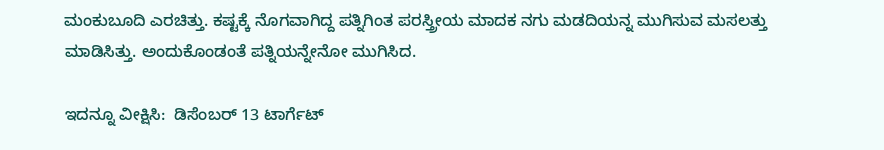ಮಂಕುಬೂದಿ ಎರಚಿತ್ತು. ಕಷ್ಟಕ್ಕೆ ನೊಗವಾಗಿದ್ದ ಪತ್ನಿಗಿಂತ ಪರಸ್ತ್ರೀಯ ಮಾದಕ ನಗು ಮಡದಿಯನ್ನ ಮುಗಿಸುವ ಮಸಲತ್ತು ಮಾಡಿಸಿತ್ತು. ಅಂದುಕೊಂಡಂತೆ ಪತ್ನಿಯನ್ನೇನೋ ಮುಗಿಸಿದ.

ಇದನ್ನೂ ವೀಕ್ಷಿಸಿ:  ಡಿಸೆಂಬರ್ 13 ಟಾರ್ಗೆಟ್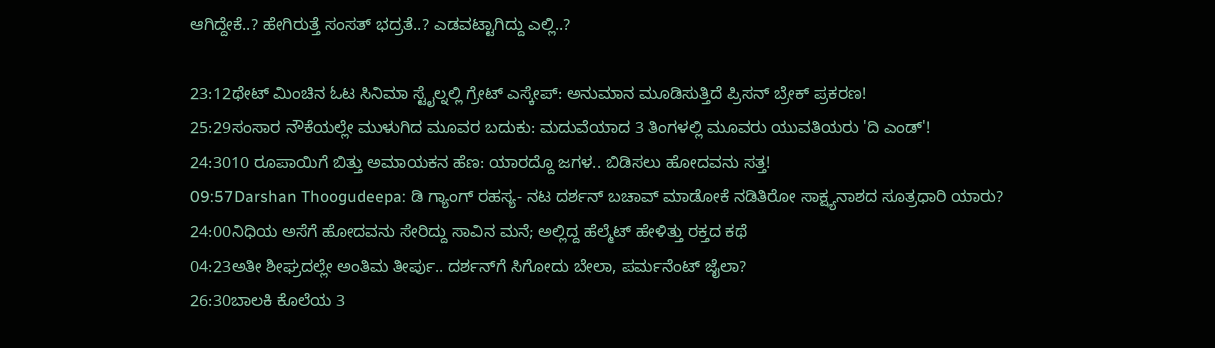ಆಗಿದ್ದೇಕೆ..? ಹೇಗಿರುತ್ತೆ ಸಂಸತ್ ಭದ್ರತೆ..? ಎಡವಟ್ಟಾಗಿದ್ದು ಎಲ್ಲಿ..?

23:12ಥೇಟ್ ಮಿಂಚಿನ ಓಟ ಸಿನಿಮಾ ಸ್ಟೈಲ್ನಲ್ಲಿ ಗ್ರೇಟ್ ಎಸ್ಕೇಪ್: ಅನುಮಾನ ಮೂಡಿಸುತ್ತಿದೆ ಪ್ರಿಸನ್ ಬ್ರೇಕ್ ಪ್ರಕರಣ!
25:29ಸಂಸಾರ ನೌಕೆಯಲ್ಲೇ ಮುಳುಗಿದ ಮೂವರ ಬದುಕು: ಮದುವೆಯಾದ 3 ತಿಂಗಳಲ್ಲಿ ಮೂವರು ಯುವತಿಯರು 'ದಿ ಎಂಡ್'!
24:3010 ರೂಪಾಯಿಗೆ ಬಿತ್ತು ಅಮಾಯಕನ ಹೆಣ: ಯಾರದ್ದೊ ಜಗಳ.. ಬಿಡಿಸಲು ಹೋದವನು ಸತ್ತ!
09:57Darshan Thoogudeepa: ಡಿ ಗ್ಯಾಂಗ್ ರಹಸ್ಯ- ನಟ ದರ್ಶನ್ ಬಚಾವ್ ಮಾಡೋಕೆ ನಡಿತಿರೋ ಸಾಕ್ಷ್ಯನಾಶದ ಸೂತ್ರಧಾರಿ ಯಾರು?
24:00ನಿಧಿಯ ಅಸೆಗೆ ಹೋದವನು ಸೇರಿದ್ದು ಸಾವಿನ ಮನೆ; ಅಲ್ಲಿದ್ದ ಹೆಲ್ಮೆಟ್ ಹೇಳಿತ್ತು ರಕ್ತದ ಕಥೆ
04:23ಅತೀ ಶೀಘ್ರದಲ್ಲೇ ಅಂತಿಮ ತೀರ್ಪು.. ದರ್ಶನ್‌ಗೆ ಸಿಗೋದು ಬೇಲಾ, ಪರ್ಮನೆಂಟ್ ಜೈಲಾ?
26:30ಬಾಲಕಿ ಕೊಲೆಯ 3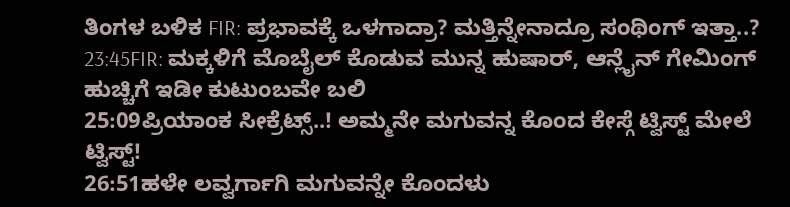ತಿಂಗಳ ಬಳಿಕ FIR: ಪ್ರಭಾವಕ್ಕೆ ಒಳಗಾದ್ರಾ? ಮತ್ತಿನ್ನೇನಾದ್ರೂ ಸಂಥಿಂಗ್ ಇತ್ತಾ..?
23:45FIR: ಮಕ್ಕಳಿಗೆ ಮೊಬೈಲ್ ಕೊಡುವ ಮುನ್ನ ಹುಷಾರ್, ಆನ್ಲೈನ್ ಗೇಮಿಂಗ್ ಹುಚ್ಚಿಗೆ ಇಡೀ ಕುಟುಂಬವೇ ಬಲಿ
25:09ಪ್ರಿಯಾಂಕ ಸೀಕ್ರೆಟ್ಸ್..! ಅಮ್ಮನೇ ಮಗುವನ್ನ ಕೊಂದ ಕೇಸ್ಗೆ ಟ್ವಿಸ್ಟ್ ಮೇಲೆ ಟ್ವಿಸ್ಟ್!
26:51ಹಳೇ ಲವ್ವರ್ಗಾಗಿ ಮಗುವನ್ನೇ ಕೊಂದಳು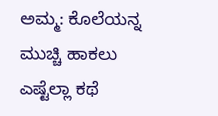ಅಮ್ಮ: ಕೊಲೆಯನ್ನ ಮುಚ್ಚಿ ಹಾಕಲು ಎಷ್ಟೆಲ್ಲಾ ಕಥೆ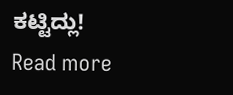ಕಟ್ಟಿದ್ಲು!
Read more